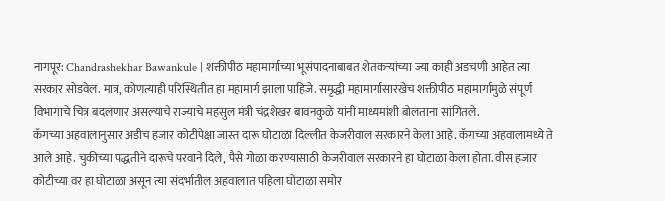नागपूर: Chandrashekhar Bawankule | शक्तीपीठ महामार्गाच्या भूसंपादनाबाबत शेतकऱ्यांच्या ज्या काही अडचणी आहेत त्या सरकार सोडवेल. मात्र, कोणत्याही परिस्थितीत हा महामार्ग झाला पाहिजे. समृद्धी महामार्गासारखेच शक्तीपीठ महामार्गामुळे संपूर्ण विभागाचे चित्र बदलणार असल्याचे राज्याचे महसुल मंत्री चंद्रशेखर बावनकुळे यांनी माध्यमांशी बोलताना सांगितले.
कॅगच्या अहवालानुसार अडीच हजार कोटीपेक्षा जास्त दारू घोटाळा दिल्लीत केजरीवाल सरकारने केला आहे. कॅगच्या अहवालामध्ये ते आले आहे. चुकीच्या पद्धतीने दारूचे परवाने दिले, पैसे गोळा करण्यासाठी केजरीवाल सरकारने हा घोटाळा केला होता. वीस हजार कोटीच्या वर हा घोटाळा असून त्या संदर्भातील अहवालात पहिला घोटाळा समोर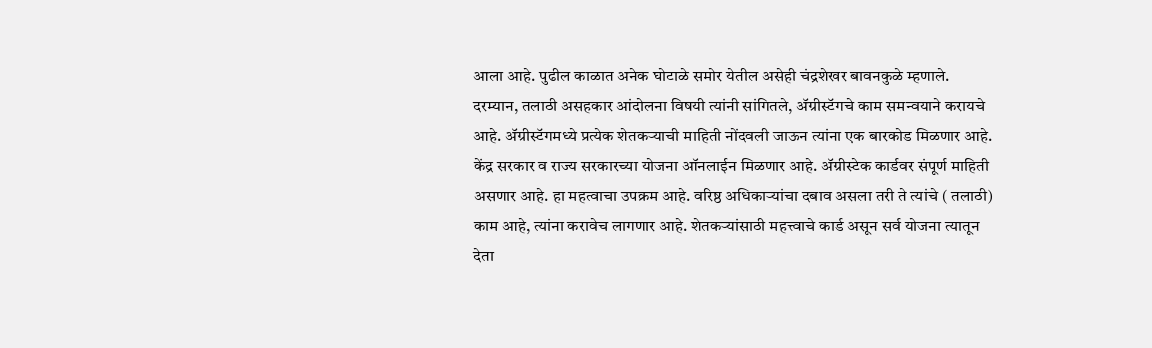आला आहे. पुढील काळात अनेक घोटाळे समोर येतील असेही चंद्रशेखर बावनकुळे म्हणाले.
दरम्यान, तलाठी असहकार आंदोलना विषयी त्यांनी सांगितले, ॲग्रीस्टॅगचे काम समन्वयाने करायचे आहे. ॲग्रीस्टॅगमध्ये प्रत्येक शेतकऱ्याची माहिती नोंदवली जाऊन त्यांना एक बारकोड मिळणार आहे. केंद्र सरकार व राज्य सरकारच्या योजना ऑनलाईन मिळणार आहे. ॲग्रीस्टेक कार्डवर संपूर्ण माहिती असणार आहे. हा महत्वाचा उपक्रम आहे. वरिष्ठ अधिकाऱ्यांचा दबाव असला तरी ते त्यांचे ( तलाठी) काम आहे, त्यांना करावेच लागणार आहे. शेतकऱ्यांसाठी महत्त्वाचे कार्ड असून सर्व योजना त्यातून देता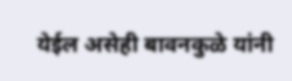येईल असेही बावनकुळे यांनी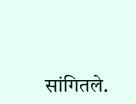सांगितले.